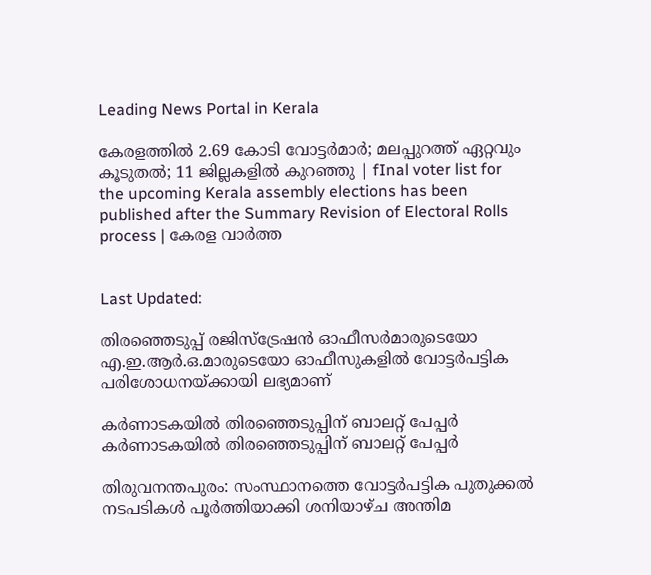Leading News Portal in Kerala

കേരളത്തിൽ 2.69 കോടി വോട്ടർമാർ; മലപ്പുറത്ത് ഏറ്റവും കൂടുതൽ; 11 ജില്ലകളിൽ കുറഞ്ഞു | fInal voter list for the upcoming Kerala assembly elections has been published after the Summary Revision of Electoral Rolls process | കേരള വാർത്ത


Last Updated:

തിരഞ്ഞെടുപ്പ് രജിസ്‌ട്രേഷൻ ഓഫീസർമാരുടെയോ എ.ഇ.ആർ.ഒ.മാരുടെയോ ഓഫീസുകളിൽ വോട്ടർപട്ടിക പരിശോധനയ്ക്കായി ലഭ്യമാണ്

കർണാടകയിൽ തിരഞ്ഞെടുപ്പിന് ബാലറ്റ് പേപ്പർ
കർണാടകയിൽ തിരഞ്ഞെടുപ്പിന് ബാലറ്റ് പേപ്പർ

തിരുവനന്തപുരം: സംസ്ഥാനത്തെ വോട്ടർപട്ടിക പുതുക്കൽ നടപടികൾ പൂർത്തിയാക്കി ശനിയാഴ്ച അന്തിമ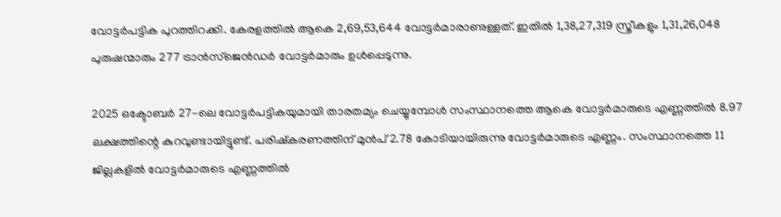വോട്ടർപട്ടിക പുറത്തിറക്കി. കേരളത്തിൽ ആകെ 2,69,53,644 വോട്ടർമാരാണുള്ളത്. ഇതിൽ 1,38,27,319 സ്ത്രീകളും 1,31,26,048 പുരുഷന്മാരും 277 ട്രാൻസ്‌ജെൻഡർ വോട്ടർമാരും ഉൾപ്പെടുന്നു.

2025 ഒക്ടോബർ 27-ലെ വോട്ടർപട്ടികയുമായി താരതമ്യം ചെയ്യുമ്പോൾ സംസ്ഥാനത്തെ ആകെ വോട്ടർമാരുടെ എണ്ണത്തിൽ 8.97 ലക്ഷത്തിന്റെ കുറവുണ്ടായിട്ടുണ്ട്. പരിഷ്കരണത്തിന് മുൻപ് 2.78 കോടിയായിരുന്നു വോട്ടർമാരുടെ എണ്ണം. സംസ്ഥാനത്തെ 11 ജില്ലകളിൽ വോട്ടർമാരുടെ എണ്ണത്തിൽ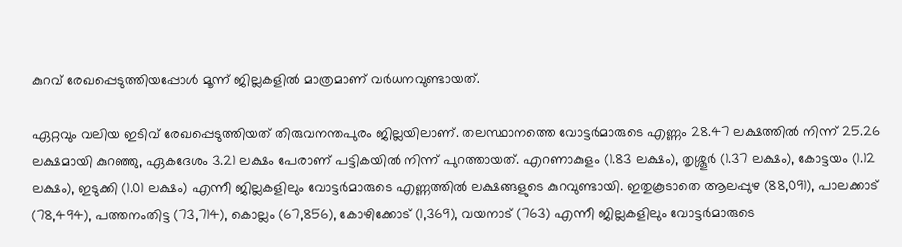കുറവ് രേഖപ്പെടുത്തിയപ്പോൾ മൂന്ന് ജില്ലകളിൽ മാത്രമാണ് വർധനവുണ്ടായത്.

ഏറ്റവും വലിയ ഇടിവ് രേഖപ്പെടുത്തിയത് തിരുവനന്തപുരം ജില്ലയിലാണ്. തലസ്ഥാനത്തെ വോട്ടർമാരുടെ എണ്ണം 28.47 ലക്ഷത്തിൽ നിന്ന് 25.26 ലക്ഷമായി കുറഞ്ഞു, ഏകദേശം 3.21 ലക്ഷം പേരാണ് പട്ടികയിൽ നിന്ന് പുറത്തായത്. എറണാകുളം (1.83 ലക്ഷം), തൃശ്ശൂർ (1.37 ലക്ഷം), കോട്ടയം (1.12 ലക്ഷം), ഇടുക്കി (1.01 ലക്ഷം) എന്നീ ജില്ലകളിലും വോട്ടർമാരുടെ എണ്ണത്തിൽ ലക്ഷങ്ങളുടെ കുറവുണ്ടായി. ഇതുകൂടാതെ ആലപ്പുഴ (88,091), പാലക്കാട് (78,494), പത്തനംതിട്ട (73,714), കൊല്ലം (67,856), കോഴിക്കോട് (1,369), വയനാട് (763) എന്നീ ജില്ലകളിലും വോട്ടർമാരുടെ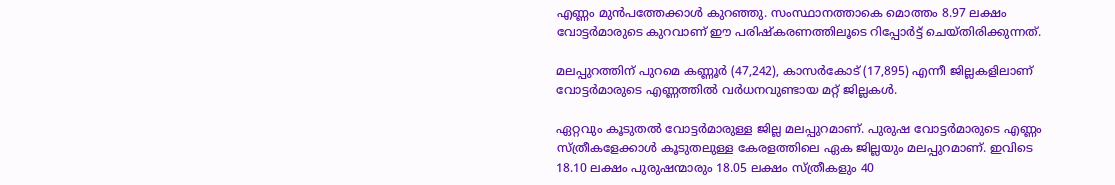എണ്ണം മുൻപത്തേക്കാൾ കുറഞ്ഞു. സംസ്ഥാനത്താകെ മൊത്തം 8.97 ലക്ഷം വോട്ടർമാരുടെ കുറവാണ് ഈ പരിഷ്കരണത്തിലൂടെ റിപ്പോർട്ട് ചെയ്തിരിക്കുന്നത്.

മലപ്പുറത്തിന് പുറമെ കണ്ണൂർ (47,242), കാസർകോട് (17,895) എന്നീ ജില്ലകളിലാണ് വോട്ടർമാരുടെ എണ്ണത്തിൽ വർധനവുണ്ടായ മറ്റ് ജില്ലകൾ.

ഏറ്റവും കൂടുതൽ വോട്ടർമാരുള്ള ജില്ല മലപ്പുറമാണ്. പുരുഷ വോട്ടർമാരുടെ എണ്ണം സ്ത്രീകളേക്കാൾ കൂടുതലുള്ള കേരളത്തിലെ ഏക ജില്ലയും മലപ്പുറമാണ്. ഇവിടെ 18.10 ലക്ഷം പുരുഷന്മാരും 18.05 ലക്ഷം സ്ത്രീകളും 40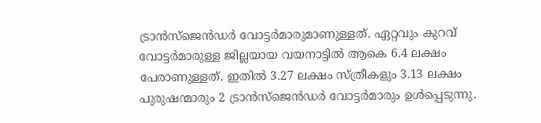ട്രാൻസ്‌ജെൻഡർ വോട്ടർമാരുമാണുള്ളത്. ഏറ്റവും കുറവ് വോട്ടർമാരുള്ള ജില്ലയായ വയനാട്ടിൽ ആകെ 6.4 ലക്ഷം പേരാണുള്ളത്. ഇതിൽ 3.27 ലക്ഷം സ്ത്രീകളും 3.13 ലക്ഷം പുരുഷന്മാരും 2 ട്രാൻസ്‌ജെൻഡർ വോട്ടർമാരും ഉൾപ്പെടുന്നു.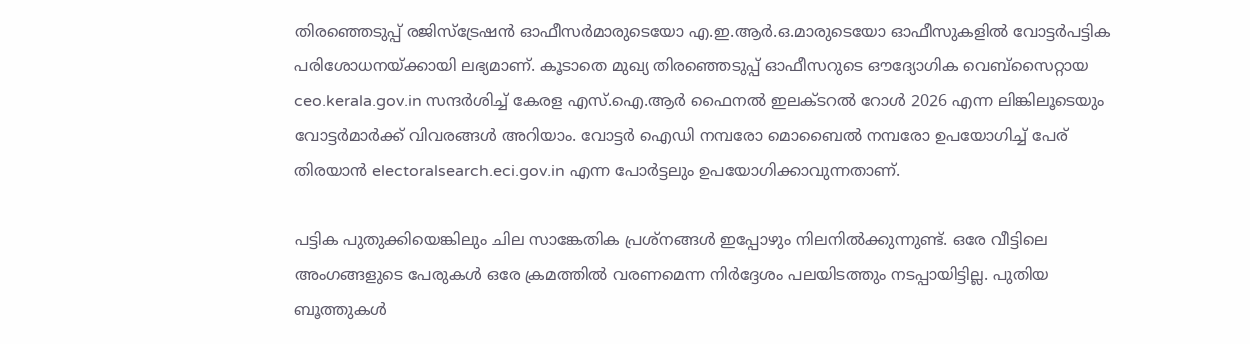തിരഞ്ഞെടുപ്പ് രജിസ്‌ട്രേഷൻ ഓഫീസർമാരുടെയോ എ.ഇ.ആർ.ഒ.മാരുടെയോ ഓഫീസുകളിൽ വോട്ടർപട്ടിക പരിശോധനയ്ക്കായി ലഭ്യമാണ്. കൂടാതെ മുഖ്യ തിരഞ്ഞെടുപ്പ് ഓഫീസറുടെ ഔദ്യോഗിക വെബ്സൈറ്റായ ceo.kerala.gov.in സന്ദർശിച്ച് കേരള എസ്.ഐ.ആർ ഫൈനൽ ഇലക്ടറൽ റോൾ 2026 എന്ന ലിങ്കിലൂടെയും വോട്ടർമാർക്ക് വിവരങ്ങൾ അറിയാം. വോട്ടർ ഐഡി നമ്പരോ മൊബൈൽ നമ്പരോ ഉപയോഗിച്ച് പേര് തിരയാൻ electoralsearch.eci.gov.in എന്ന പോർട്ടലും ഉപയോഗിക്കാവുന്നതാണ്.

പട്ടിക പുതുക്കിയെങ്കിലും ചില സാങ്കേതിക പ്രശ്നങ്ങൾ ഇപ്പോഴും നിലനിൽക്കുന്നുണ്ട്. ഒരേ വീട്ടിലെ അംഗങ്ങളുടെ പേരുകൾ ഒരേ ക്രമത്തിൽ വരണമെന്ന നിർദ്ദേശം പലയിടത്തും നടപ്പായിട്ടില്ല. പുതിയ ബൂത്തുകൾ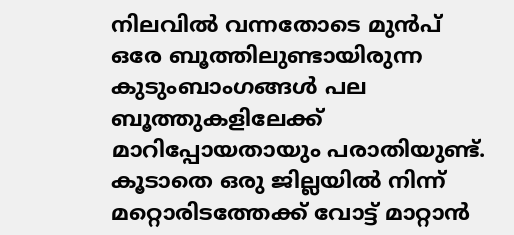നിലവിൽ വന്നതോടെ മുൻപ് ഒരേ ബൂത്തിലുണ്ടായിരുന്ന കുടുംബാംഗങ്ങൾ പല ബൂത്തുകളിലേക്ക് മാറിപ്പോയതായും പരാതിയുണ്ട്. കൂടാതെ ഒരു ജില്ലയിൽ നിന്ന് മറ്റൊരിടത്തേക്ക് വോട്ട് മാറ്റാൻ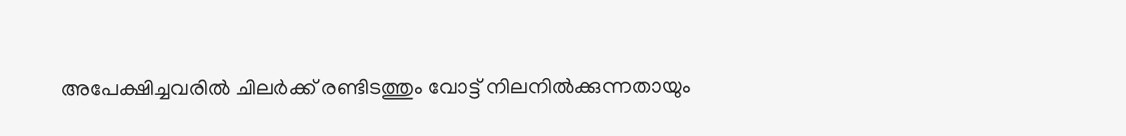അപേക്ഷിച്ചവരിൽ ചിലർക്ക് രണ്ടിടത്തും വോട്ട് നിലനിൽക്കുന്നതായും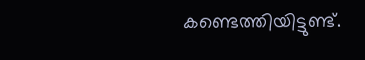കണ്ടെത്തിയിട്ടുണ്ട്.